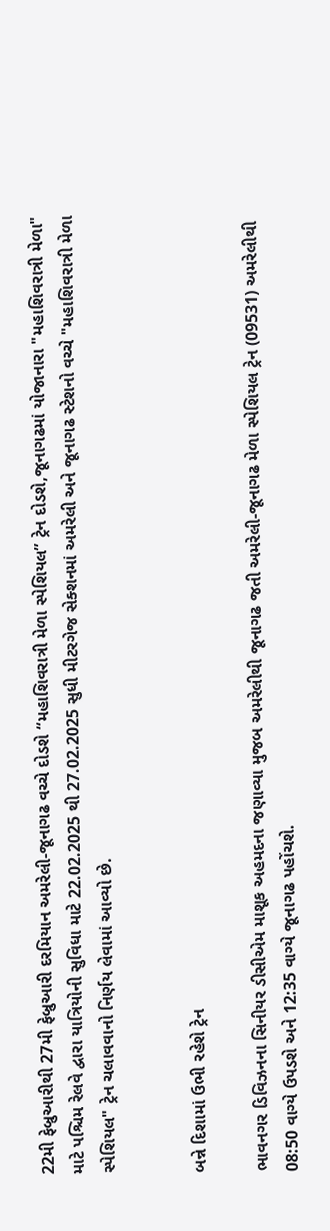22મી ફેબ્રુઆરીથી 27મી ફેબ્રુઆરી દરમિયાન અમરેલી-જૂનાગઢ વચ્ચે દોડશે “મહાશિવરાત્રી મેળા સ્પેશિયલ” ટ્રેન દોડશે,જૂનાગઢમાં યોજાનારા "મહાશિવરાત્રી મેળા" માટે પશ્ચિમ રેલવે દ્વારા યાત્રિયોની સુવિધા માટે 22.02.2025 થી 27.02.2025 સુધી મીટરગેજ સેક્શનમાં અમરેલી અને જૂનાગઢ સ્ટેશનો વચ્ચે "મહાશિવરાત્રી મેળા સ્પેશિયલ" ટ્રેન ચલાવવાનો નિર્ણય લેવામાં આવ્યો છે.


બન્ને દિશામાં ઉભી રહેશે ટ્રેન

ભાવનગર ડિવિઝનના સિનીયર ડીસીએમ માશૂક અહમદના જણાવ્યા મુજબ અમરેલીથી જૂનાગઢ જતી અમરેલી-જૂનાગઢ મેળા સ્પેશિયલ ટ્રેન (09531) અમરેલીથી 08:50 વાગ્યે ઉપડશે અને 12:35 વાગ્યે જૂનાગઢ પહોંચશે.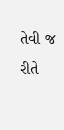તેવી જ રીતે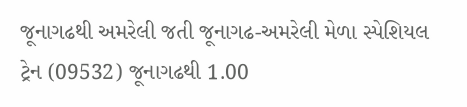જૂનાગઢથી અમરેલી જતી જૂનાગઢ-અમરેલી મેળા સ્પેશિયલ ટ્રેન (09532) જૂનાગઢથી 1.00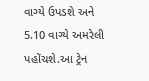વાગ્યે ઉપડશે અને 5.10 વાગ્યે અમરેલી પહોંચશે.આ ટ્રેન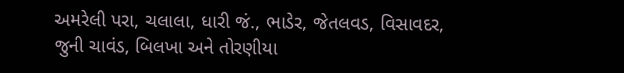અમરેલી પરા, ચલાલા, ધારી જં., ભાડેર, જેતલવડ, વિસાવદર, જુની ચાવંડ, બિલખા અને તોરણીયા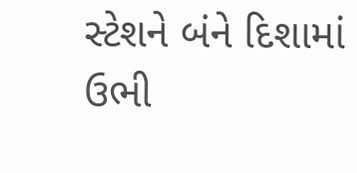સ્ટેશને બંને દિશામાં ઉભી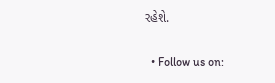રહેશે.

  • Follow us on: